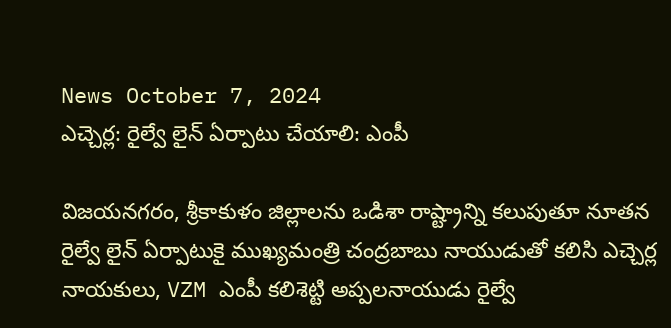News October 7, 2024
ఎచ్చెర్ల: రైల్వే లైన్ ఏర్పాటు చేయాలి: ఎంపీ

విజయనగరం, శ్రీకాకుళం జిల్లాలను ఒడిశా రాష్ట్రాన్ని కలుపుతూ నూతన రైల్వే లైన్ ఏర్పాటుకై ముఖ్యమంత్రి చంద్రబాబు నాయుడుతో కలిసి ఎచ్చెర్ల నాయకులు, VZM ఎంపీ కలిశెట్టి అప్పలనాయుడు రైల్వే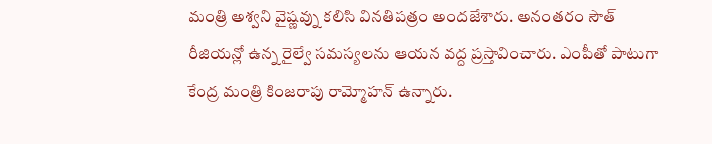మంత్రి అశ్వని వైష్ణవ్ను కలిసి వినతిపత్రం అందజేశారు. అనంతరం సౌత్ రీజియన్లో ఉన్న రైల్వే సమస్యలను ఆయన వద్ద ప్రస్తావించారు. ఎంపీతో పాటుగా
కేంద్ర మంత్రి కింజరాపు రామ్మోహన్ ఉన్నారు.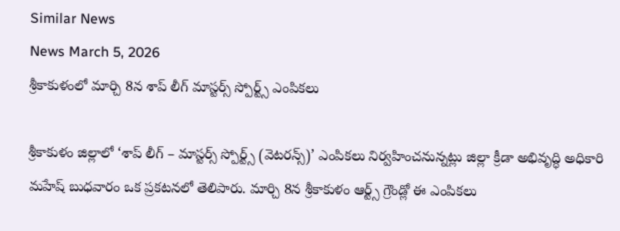Similar News
News March 5, 2026
శ్రీకాకుళంలో మార్చి 8న శాప్ లీగ్ మాస్టర్స్ స్పోర్ట్స్ ఎంపికలు

శ్రీకాకుళం జిల్లాలో ‘శాప్ లీగ్ – మాస్టర్స్ స్పోర్ట్స్ (వెటరన్స్)’ ఎంపికలు నిర్వహించనున్నట్లు జిల్లా క్రీడా అభివృద్ధి అధికారి మహేష్ బుధవారం ఒక ప్రకటనలో తెలిపారు. మార్చి 8న శ్రీకాకుళం ఆర్ట్స్ గ్రౌండ్లో ఈ ఎంపికలు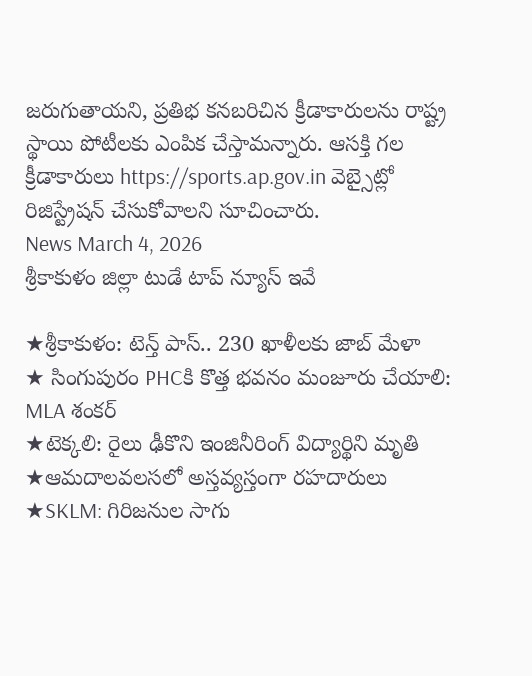జరుగుతాయని, ప్రతిభ కనబరిచిన క్రీడాకారులను రాష్ట్ర స్థాయి పోటీలకు ఎంపిక చేస్తామన్నారు. ఆసక్తి గల క్రీడాకారులు https://sports.ap.gov.in వెబ్సైట్లో రిజిస్ట్రేషన్ చేసుకోవాలని సూచించారు.
News March 4, 2026
శ్రీకాకుళం జిల్లా టుడే టాప్ న్యూస్ ఇవే

★శ్రీకాకుళం: టెన్త్ పాస్.. 230 ఖాళీలకు జాబ్ మేళా
★ సింగుపురం PHCకి కొత్త భవనం మంజూరు చేయాలి: MLA శంకర్
★టెక్కలి: రైలు ఢీకొని ఇంజినీరింగ్ విద్యార్థిని మృతి
★ఆమదాలవలసలో అస్తవ్యస్తంగా రహదారులు
★SKLM: గిరిజనుల సాగు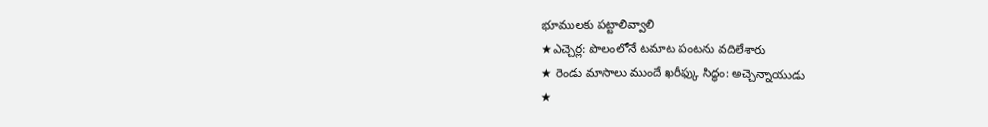భూములకు పట్టాలివ్వాలి
★ఎచ్చెర్ల: పొలంలోనే టమాట పంటను వదిలేశారు
★ రెండు మాసాలు ముందే ఖరీఫ్కు సిద్ధం: అచ్చెన్నాయుడు
★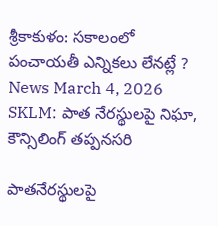శ్రీకాకుళం: సకాలంలో పంచాయతీ ఎన్నికలు లేనట్లే ?
News March 4, 2026
SKLM: పాత నేరస్థులపై నిఘా, కౌన్సిలింగ్ తప్పనసరి

పాతనేరస్థులపై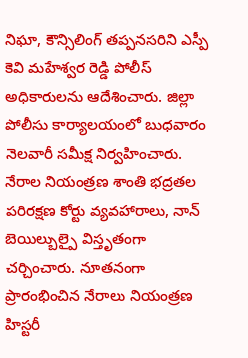నిఘా, కౌన్సిలింగ్ తప్పనసరిని ఎస్పీ కెవి మహేశ్వర రెడ్డి పోలీస్ అధికారులను ఆదేశించారు. జిల్లా పోలీసు కార్యాలయంలో బుధవారం నెలవారీ సమీక్ష నిర్వహించారు. నేరాల నియంత్రణ శాంతి భద్రతల పరిరక్షణ కోర్టు వ్యవహారాలు, నాన్ బెయిల్బుల్పై విస్తృతంగా చర్చించారు. నూతనంగా ప్రారంభించిన నేరాలు నియంత్రణ హిస్టరీ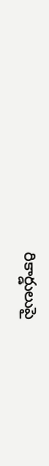రికార్డులుపై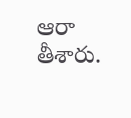ఆరా తీశారు.